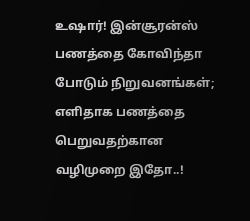உஷார்! இன்சூரன்ஸ் பணத்தை கோவிந்தா போடும் நிறுவனங்கள்; எளிதாக பணத்தை பெறுவதற்கான வழிமுறை இதோ..!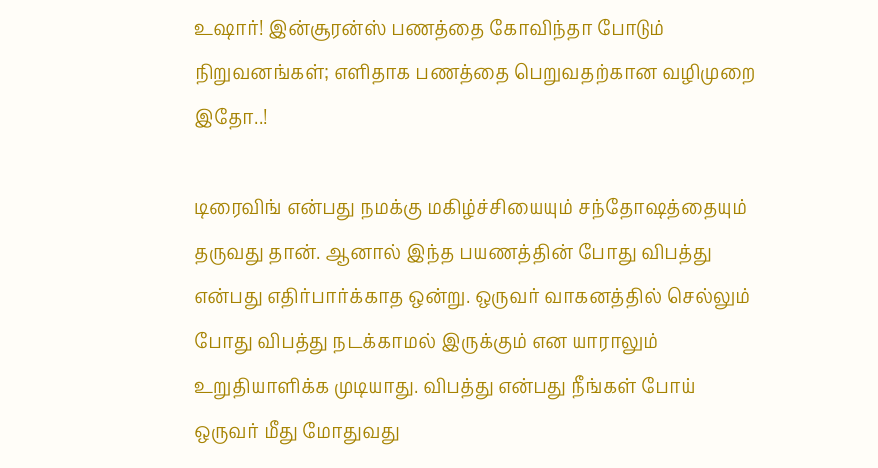உஷார்! இன்சூரன்ஸ் பணத்தை கோவிந்தா போடும் நிறுவனங்கள்; எளிதாக பணத்தை பெறுவதற்கான வழிமுறை இதோ..!

டிரைவிங் என்பது நமக்கு மகிழ்ச்சியையும் சந்தோஷத்தையும் தருவது தான். ஆனால் இந்த பயணத்தின் போது விபத்து என்பது எதிர்பார்க்காத ஒன்று. ஒருவர் வாகனத்தில் செல்லும் போது விபத்து நடக்காமல் இருக்கும் என யாராலும் உறுதியாளிக்க முடியாது. விபத்து என்பது நீங்கள் போய் ஒருவர் மீது மோதுவது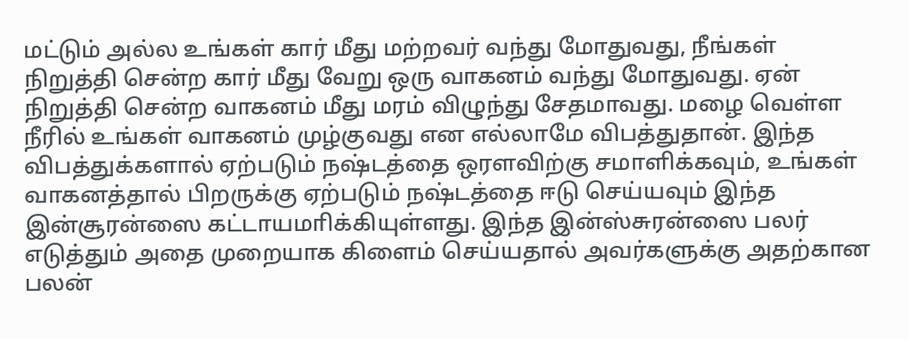மட்டும் அல்ல உங்கள் கார் மீது மற்றவர் வந்து மோதுவது, நீங்கள் நிறுத்தி சென்ற கார் மீது வேறு ஒரு வாகனம் வந்து மோதுவது. ஏன் நிறுத்தி சென்ற வாகனம் மீது மரம் விழுந்து சேதமாவது. மழை வெள்ள நீரில் உங்கள் வாகனம் முழ்குவது என எல்லாமே விபத்துதான். இந்த விபத்துக்களால் ஏற்படும் நஷ்டத்தை ஒரளவிற்கு சமாளிக்கவும், உங்கள் வாகனத்தால் பிறருக்கு ஏற்படும் நஷ்டத்தை ஈடு செய்யவும் இந்த இன்சூரன்ஸை கட்டாயமாிக்கியுள்ளது. இந்த இன்ஸ்சுரன்ஸை பலர் எடுத்தும் அதை முறையாக கிளைம் செய்யதால் அவர்களுக்கு அதற்கான பலன்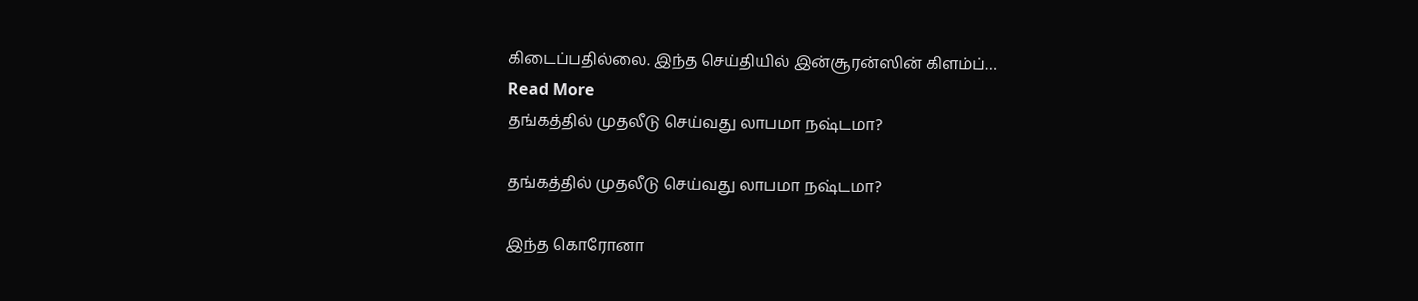கிடைப்பதில்லை. இந்த செய்தியில் இன்சூரன்ஸின் கிளம்ப்…
Read More
தங்கத்தில் முதலீடு செய்வது லாபமா நஷ்டமா?

தங்கத்தில் முதலீடு செய்வது லாபமா நஷ்டமா?

இந்த கொரோனா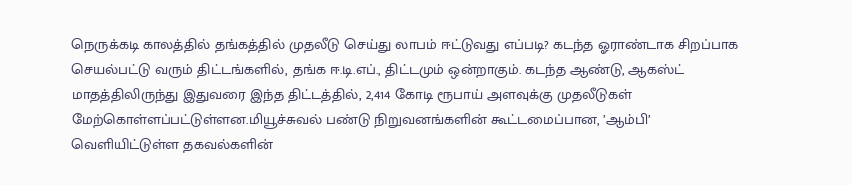நெருக்கடி காலத்தில் தங்கத்தில் முதலீடு செய்து லாபம் ஈட்டுவது எப்படி? கடந்த ஓராண்டாக சிறப்பாக செயல்பட்டு வரும் திட்டங்களில், தங்க ஈ.டி.எப்., திட்டமும் ஒன்றாகும். கடந்த ஆண்டு, ஆகஸ்ட் மாதத்திலிருந்து இதுவரை இந்த திட்டத்தில், 2,414 கோடி ரூபாய் அளவுக்கு முதலீடுகள் மேற்கொள்ளப்பட்டுள்ளன.மியூச்சுவல் பண்டு நிறுவனங்களின் கூட்டமைப்பான, ’ஆம்பி’ வெளியிட்டுள்ள தகவல்களின்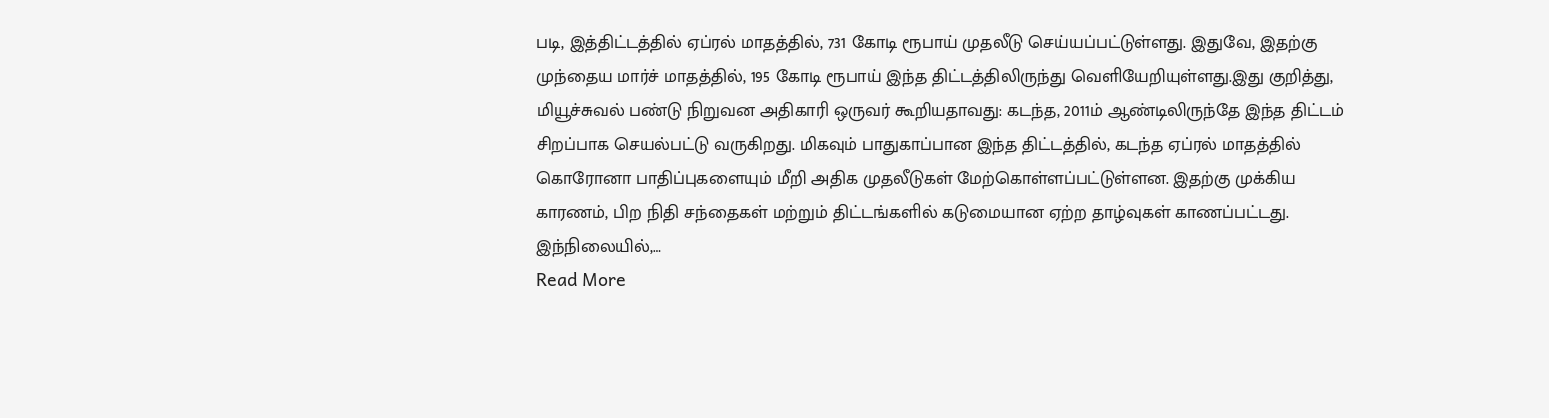படி, இத்திட்டத்தில் ஏப்ரல் மாதத்தில், 731 கோடி ரூபாய் முதலீடு செய்யப்பட்டுள்ளது. இதுவே, இதற்கு முந்தைய மார்ச் மாதத்தில், 195 கோடி ரூபாய் இந்த திட்டத்திலிருந்து வெளியேறியுள்ளது.இது குறித்து, மியூச்சுவல் பண்டு நிறுவன அதிகாரி ஒருவர் கூறியதாவது: கடந்த, 2011ம் ஆண்டிலிருந்தே இந்த திட்டம் சிறப்பாக செயல்பட்டு வருகிறது. மிகவும் பாதுகாப்பான இந்த திட்டத்தில், கடந்த ஏப்ரல் மாதத்தில் கொரோனா பாதிப்புகளையும் மீறி அதிக முதலீடுகள் மேற்கொள்ளப்பட்டுள்ளன. இதற்கு முக்கிய காரணம், பிற நிதி சந்தைகள் மற்றும் திட்டங்களில் கடுமையான ஏற்ற தாழ்வுகள் காணப்பட்டது. இந்நிலையில்,…
Read More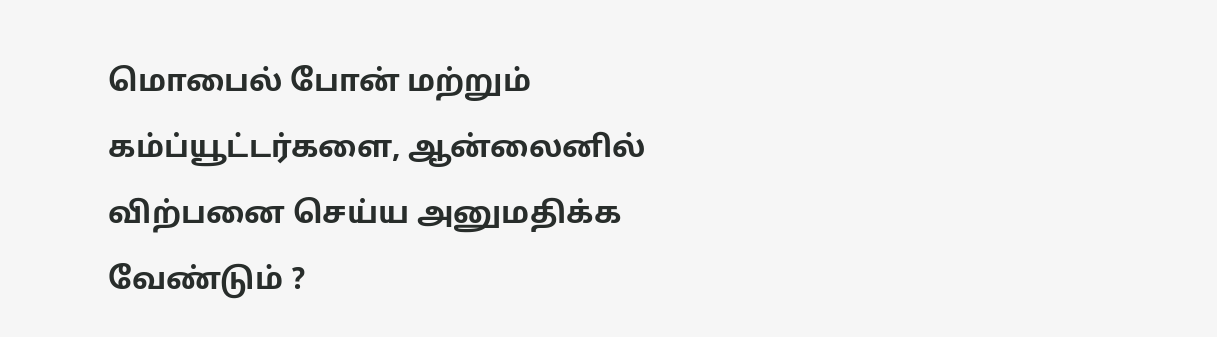மொபைல் போன் மற்றும் கம்ப்யூட்டர்களை, ஆன்லைனில் விற்பனை செய்ய அனுமதிக்க வேண்டும் ?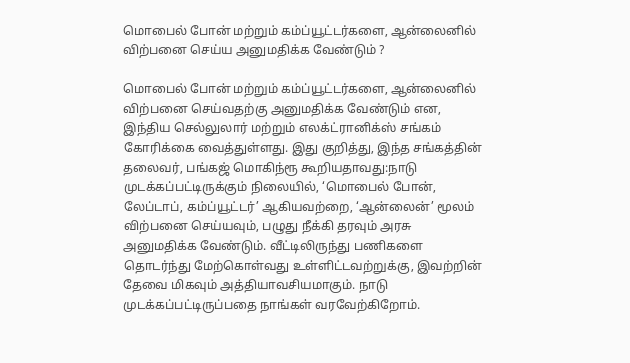மொபைல் போன் மற்றும் கம்ப்யூட்டர்களை, ஆன்லைனில் விற்பனை செய்ய அனுமதிக்க வேண்டும் ?

மொபைல் போன் மற்றும் கம்ப்யூட்டர்களை, ஆன்லைனில் விற்பனை செய்வதற்கு அனுமதிக்க வேண்டும் என, இந்திய செல்லுலார் மற்றும் எலக்ட்ரானிக்ஸ் சங்கம் கோரிக்கை வைத்துள்ளது. இது குறித்து, இந்த சங்கத்தின் தலைவர், பங்கஜ் மொகிந்ரூ கூறியதாவது:நாடு முடக்கப்பட்டிருக்கும் நிலையில், ‘மொபைல் போன், லேப்டாப், கம்ப்யூட்டர்’ ஆகியவற்றை, ‘ஆன்லைன்’ மூலம் விற்பனை செய்யவும், பழுது நீக்கி தரவும் அரசு அனுமதிக்க வேண்டும். வீட்டிலிருந்து பணிகளை தொடர்ந்து மேற்கொள்வது உள்ளிட்டவற்றுக்கு, இவற்றின் தேவை மிகவும் அத்தியாவசியமாகும். நாடு முடக்கப்பட்டிருப்பதை நாங்கள் வரவேற்கிறோம்.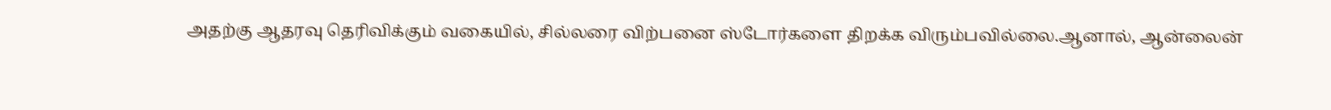அதற்கு ஆதரவு தெரிவிக்கும் வகையில், சில்லரை விற்பனை ஸ்டோர்களை திறக்க விரும்பவில்லை.ஆனால், ஆன்லைன்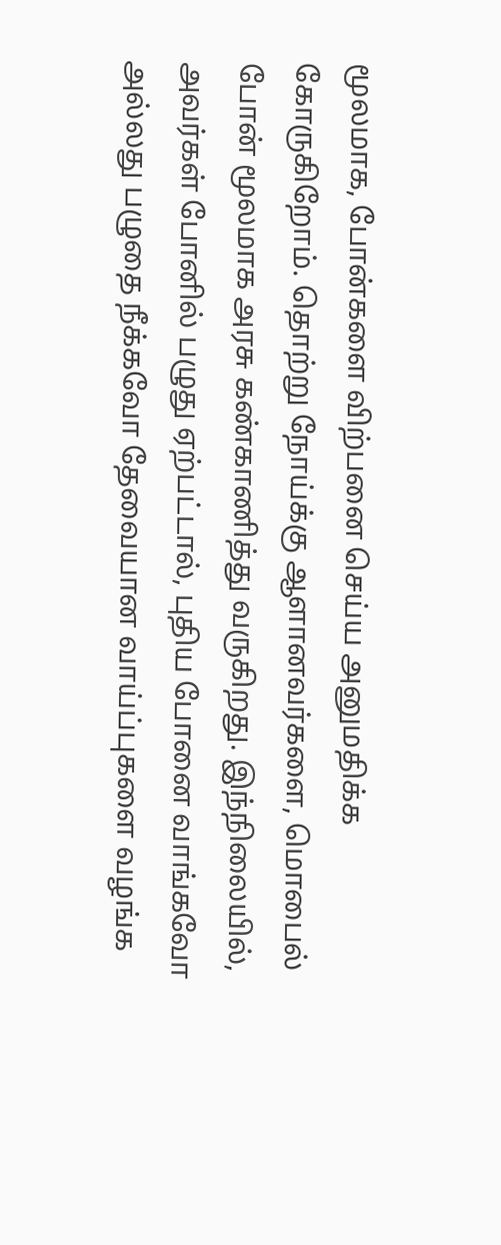மூலமாக, போன்களை விற்பனை செய்ய அனுமதிக்க கோருகிறோம். தொற்று நோய்க்கு ஆளானவர்களை, மொபைல் போன் மூலமாக அரசு கண்காணித்து வருகிறது. இந்நிலையில், அவர்கள் போனில் பழுது ஏற்பட்டால், புதிய போனை வாங்கவோ அல்லது பழுதை நீக்கவோ தேவையான வாய்ப்புகளை வழங்க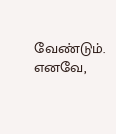வேண்டும். எனவே,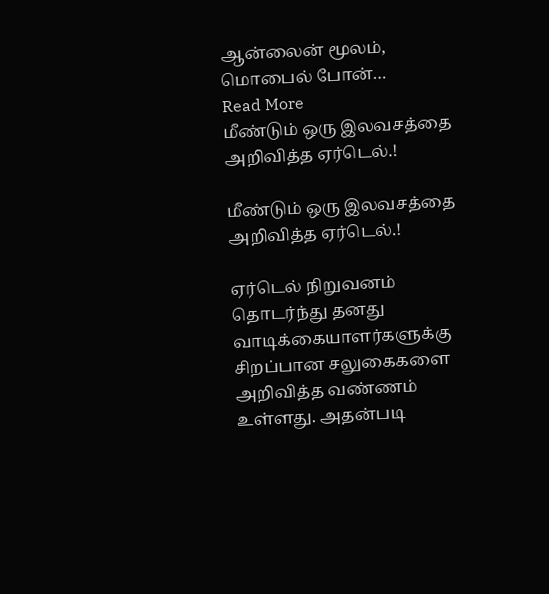ஆன்லைன் மூலம், மொபைல் போன்…
Read More
மீண்டும் ஒரு இலவசத்தை அறிவித்த ஏர்டெல்.!

மீண்டும் ஒரு இலவசத்தை அறிவித்த ஏர்டெல்.!

ஏர்டெல் நிறுவனம் தொடர்ந்து தனது வாடிக்கையாளர்களுக்கு சிறப்பான சலுகைகளை அறிவித்த வண்ணம் உள்ளது. அதன்படி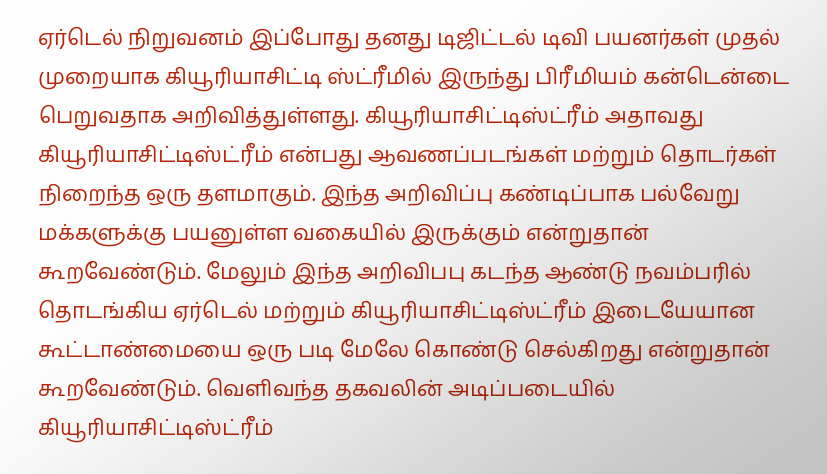ஏர்டெல் நிறுவனம் இப்போது தனது டிஜிட்டல் டிவி பயனர்கள் முதல் முறையாக கியூரியாசிட்டி ஸ்ட்ரீமில் இருந்து பிரீமியம் கன்டென்டை பெறுவதாக அறிவித்துள்ளது. கியூரியாசிட்டிஸ்ட்ரீம் அதாவது கியூரியாசிட்டிஸ்ட்ரீம் என்பது ஆவணப்படங்கள் மற்றும் தொடர்கள் நிறைந்த ஒரு தளமாகும். இந்த அறிவிப்பு கண்டிப்பாக பல்வேறு மக்களுக்கு பயனுள்ள வகையில் இருக்கும் என்றுதான் கூறவேண்டும். மேலும் இந்த அறிவிபபு கடந்த ஆண்டு நவம்பரில் தொடங்கிய ஏர்டெல் மற்றும் கியூரியாசிட்டிஸ்ட்ரீம் இடையேயான கூட்டாண்மையை ஒரு படி மேலே கொண்டு செல்கிறது என்றுதான் கூறவேண்டும். வெளிவந்த தகவலின் அடிப்படையில் கியூரியாசிட்டிஸ்ட்ரீம்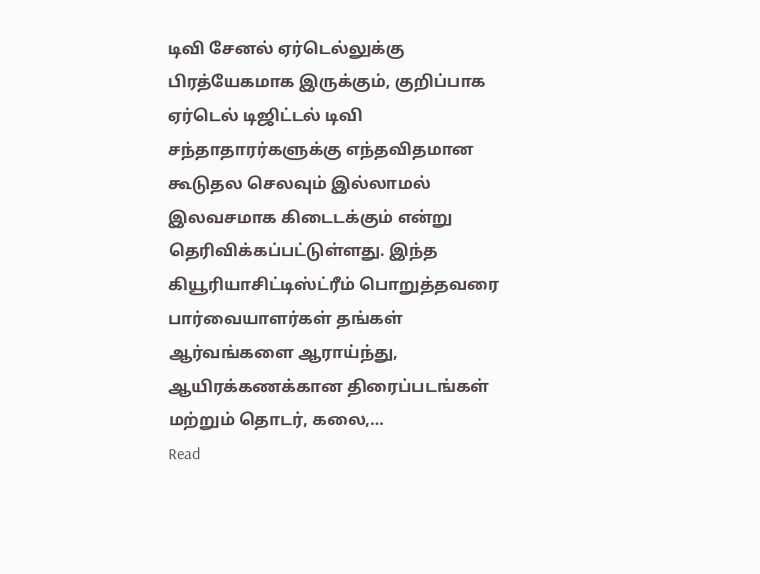டிவி சேனல் ஏர்டெல்லுக்கு பிரத்யேகமாக இருக்கும், குறிப்பாக ஏர்டெல் டிஜிட்டல் டிவி சந்தாதாரர்களுக்கு எந்தவிதமான கூடுதல செலவும் இல்லாமல் இலவசமாக கிடைடக்கும் என்று தெரிவிக்கப்பட்டுள்ளது. இந்த கியூரியாசிட்டிஸ்ட்ரீம் பொறுத்தவரை பார்வையாளர்கள் தங்கள் ஆர்வங்களை ஆராய்ந்து, ஆயிரக்கணக்கான திரைப்படங்கள் மற்றும் தொடர், கலை,…
Read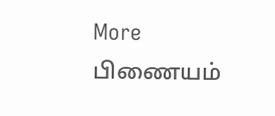More
பிணையம்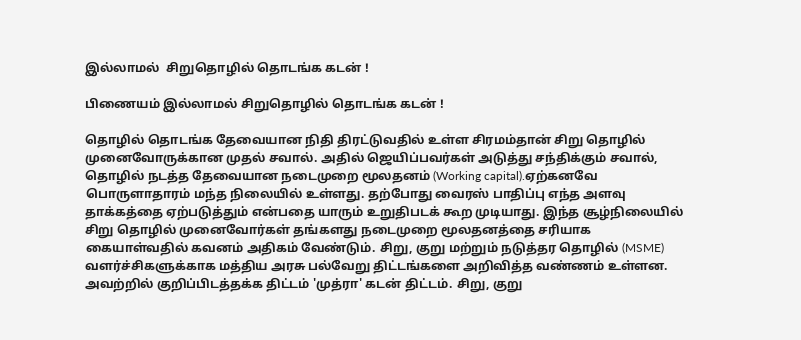இல்லாமல்  சிறுதொழில் தொடங்க கடன் !

பிணையம் இல்லாமல் சிறுதொழில் தொடங்க கடன் !

தொழில் தொடங்க தேவையான நிதி திரட்டுவதில் உள்ள சிரமம்தான் சிறு தொழில் முனைவோருக்கான முதல் சவால். அதில் ஜெயிப்பவர்கள் அடுத்து சந்திக்கும் சவால், தொழில் நடத்த தேவையான நடைமுறை மூலதனம் (Working capital).ஏற்கனவே பொருளாதாரம் மந்த நிலையில் உள்ளது. தற்போது வைரஸ் பாதிப்பு எந்த அளவு தாக்கத்தை ஏற்படுத்தும் என்பதை யாரும் உறுதிபடக் கூற முடியாது. இந்த சூழ்நிலையில் சிறு தொழில் முனைவோர்கள் தங்களது நடைமுறை மூலதனத்தை சரியாக கையாள்வதில் கவனம் அதிகம் வேண்டும். சிறு, குறு மற்றும் நடுத்தர தொழில் (MSME) வளர்ச்சிகளுக்காக மத்திய அரசு பல்வேறு திட்டங்களை அறிவித்த வண்ணம் உள்ளன. அவற்றில் குறிப்பிடத்தக்க திட்டம் 'முத்ரா' கடன் திட்டம். சிறு, குறு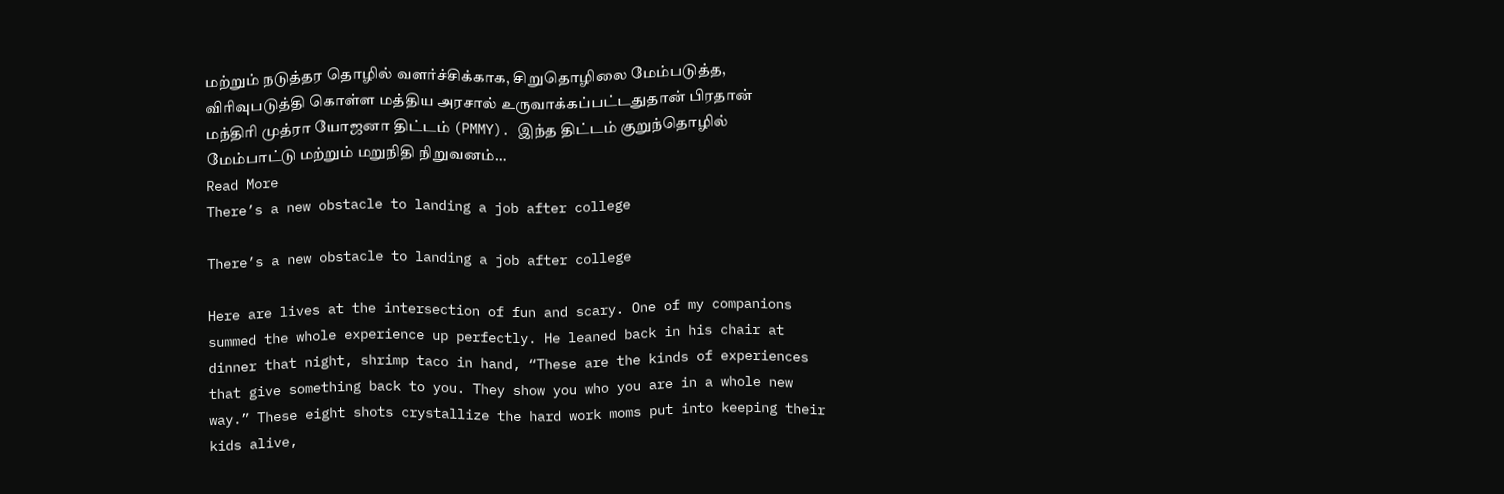மற்றும் நடுத்தர தொழில் வளர்ச்சிக்காக, சிறுதொழிலை மேம்படுத்த, விரிவுபடுத்தி கொள்ள மத்திய அரசால் உருவாக்கப்பட்டதுதான் பிரதான் மந்திரி முத்ரா யோஜனா திட்டம் (PMMY). இந்த திட்டம் குறுந்தொழில் மேம்பாட்டு மற்றும் மறுநிதி நிறுவனம்…
Read More
There’s a new obstacle to landing a job after college

There’s a new obstacle to landing a job after college

Here are lives at the intersection of fun and scary. One of my companions summed the whole experience up perfectly. He leaned back in his chair at dinner that night, shrimp taco in hand, “These are the kinds of experiences that give something back to you. They show you who you are in a whole new way.” These eight shots crystallize the hard work moms put into keeping their kids alive,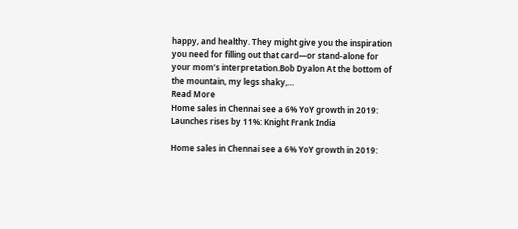happy, and healthy. They might give you the inspiration you need for filling out that card—or stand-alone for your mom’s interpretation.Bob Dyalon At the bottom of the mountain, my legs shaky,…
Read More
Home sales in Chennai see a 6% YoY growth in 2019: Launches rises by 11%: Knight Frank India

Home sales in Chennai see a 6% YoY growth in 2019: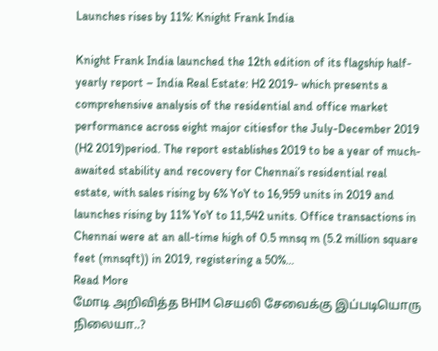Launches rises by 11%: Knight Frank India

Knight Frank India launched the 12th edition of its flagship half-yearly report – India Real Estate: H2 2019- which presents a comprehensive analysis of the residential and office market performance across eight major citiesfor the July-December 2019 (H2 2019)period. The report establishes 2019 to be a year of much-awaited stability and recovery for Chennai’s residential real estate, with sales rising by 6% YoY to 16,959 units in 2019 and launches rising by 11% YoY to 11,542 units. Office transactions in Chennai were at an all-time high of 0.5 mnsq m (5.2 million square feet (mnsqft)) in 2019, registering a 50%…
Read More
மோடி அறிவித்த BHIM செயலி சேவைக்கு இப்படியொரு நிலையா..?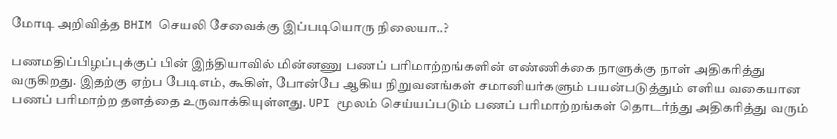மோடி அறிவித்த BHIM செயலி சேவைக்கு இப்படியொரு நிலையா..?

பணமதிப்பிழப்புக்குப் பின் இந்தியாவில் மின்னணு பணப் பரிமாற்றங்களின் எண்ணிக்கை நாளுக்கு நாள் அதிகரித்து வருகிறது. இதற்கு ஏற்ப பேடிஎம், கூகிள், போன்பே ஆகிய நிறுவனங்கள் சமானியர்களும் பயன்படுத்தும் எளிய வகையான பணப் பரிமாற்ற தளத்தை உருவாக்கியுள்ளது. UPI மூலம் செய்யப்படும் பணப் பரிமாற்றங்கள் தொடர்ந்து அதிகரித்து வரும்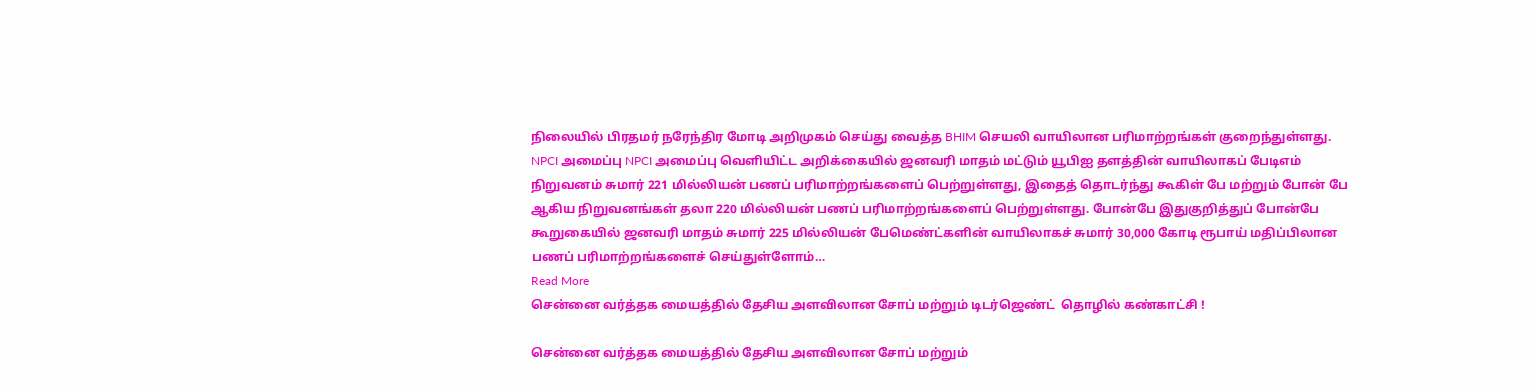நிலையில் பிரதமர் நரேந்திர மோடி அறிமுகம் செய்து வைத்த BHIM செயலி வாயிலான பரிமாற்றங்கள் குறைந்துள்ளது. NPCI அமைப்பு NPCI அமைப்பு வெளியிட்ட அறிக்கையில் ஜனவரி மாதம் மட்டும் யூபிஐ தளத்தின் வாயிலாகப் பேடிஎம் நிறுவனம் சுமார் 221 மில்லியன் பணப் பரிமாற்றங்களைப் பெற்றுள்ளது, இதைத் தொடர்ந்து கூகிள் பே மற்றும் போன் பே ஆகிய நிறுவனங்கள் தலா 220 மில்லியன் பணப் பரிமாற்றங்களைப் பெற்றுள்ளது. போன்பே இதுகுறித்துப் போன்பே கூறுகையில் ஜனவரி மாதம் சுமார் 225 மில்லியன் பேமெண்ட்களின் வாயிலாகச் சுமார் 30,000 கோடி ரூபாய் மதிப்பிலான பணப் பரிமாற்றங்களைச் செய்துள்ளோம்…
Read More
சென்னை வர்த்தக மையத்தில் தேசிய அளவிலான சோப் மற்றும் டிடர்ஜெண்ட்  தொழில் கண்காட்சி !

சென்னை வர்த்தக மையத்தில் தேசிய அளவிலான சோப் மற்றும்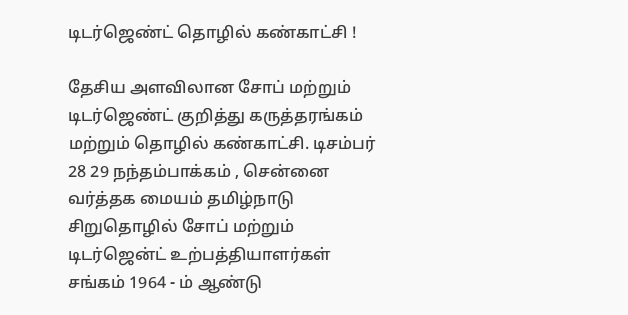டிடர்ஜெண்ட் தொழில் கண்காட்சி !

தேசிய அளவிலான சோப் மற்றும் டிடர்ஜெண்ட் குறித்து கருத்தரங்கம் மற்றும் தொழில் கண்காட்சி. டிசம்பர் 28 29 நந்தம்பாக்கம் , சென்னை வர்த்தக மையம் தமிழ்நாடு சிறுதொழில் சோப் மற்றும் டிடர்ஜென்ட் உற்பத்தியாளர்கள் சங்கம் 1964 - ம் ஆண்டு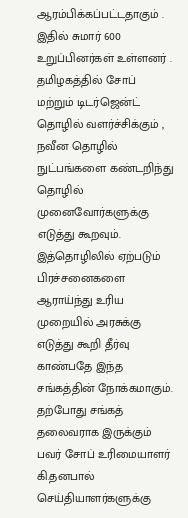ஆரம்பிக்கப்பட்டதாகும் . இதில் சுமார் 600 உறுப்பினர்கள் உள்ளனர் . தமிழகத்தில் சோப் மற்றும் டிடர்ஜென்ட் தொழில் வளர்ச்சிக்கும் , நவீன தொழில் நுட்பங்களை கண்டறிந்து தொழில் முனைவோர்களுக்கு எடுத்து கூறவும். இத்தொழிலில் ஏற்படும் பிரச்சனைகளை ஆராய்ந்து உரிய முறையில் அரசுக்கு எடுத்து கூறி தீர்வு காண்பதே இந்த சங்கத்தின் நோக்கமாகும். தற்போது சங்கத் தலைவராக இருக்கும் பவர் சோப் உரிமையாளர் கி.தனபால் செய்தியாளர்களுக்கு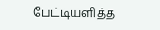பேட்டியளித்த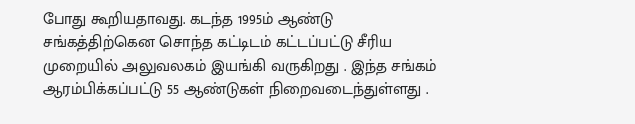போது கூறியதாவது. கடந்த 1995ம் ஆண்டு சங்கத்திற்கென சொந்த கட்டிடம் கட்டப்பட்டு சீரிய முறையில் அலுவலகம் இயங்கி வருகிறது . இந்த சங்கம் ஆரம்பிக்கப்பட்டு 55 ஆண்டுகள் நிறைவடைந்துள்ளது .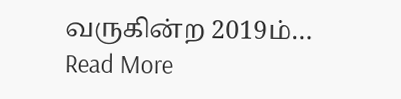வருகின்ற 2019ம்…
Read More